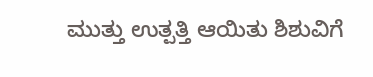ಮುತ್ತು ಉತ್ಪತ್ತಿ ಆಯಿತು ಶಿಶುವಿಗೆ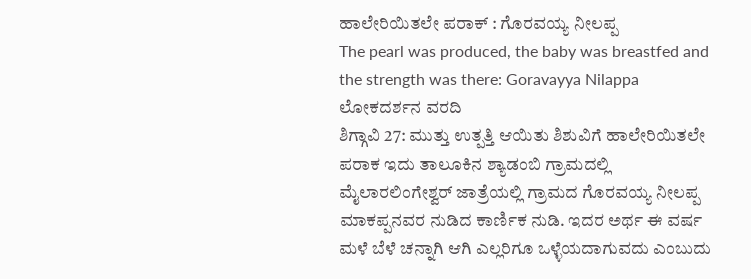ಹಾಲೇರಿಯಿತಲೇ ಪರಾಕ್ : ಗೊರವಯ್ಯ ನೀಲಪ್ಪ
The pearl was produced, the baby was breastfed and the strength was there: Goravayya Nilappa
ಲೋಕದರ್ಶನ ವರದಿ
ಶಿಗ್ಗಾವಿ 27: ಮುತ್ತು ಉತ್ಪತ್ತಿ ಆಯಿತು ಶಿಶುವಿಗೆ ಹಾಲೇರಿಯಿತಲೇ ಪರಾಕ ಇದು ತಾಲೂಕಿನ ಶ್ಯಾಡಂಬಿ ಗ್ರಾಮದಲ್ಲಿ ಮೈಲಾರಲಿಂಗೇಶ್ವರ್ ಜಾತ್ರೆಯಲ್ಲಿ ಗ್ರಾಮದ ಗೊರವಯ್ಯ ನೀಲಪ್ಪ ಮಾಕಪ್ಪನವರ ನುಡಿದ ಕಾರ್ಣಿಕ ನುಡಿ. ಇದರ ಅರ್ಥ ಈ ವರ್ಷ ಮಳೆ ಬೆಳೆ ಚನ್ನಾಗಿ ಆಗಿ ಎಲ್ಲರಿಗೂ ಒಳ್ಳೆಯದಾಗುವದು ಎಂಬುದು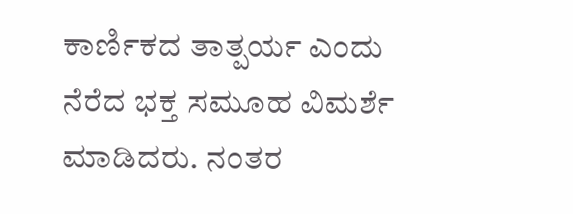ಕಾರ್ಣಿಕದ ತಾತ್ಪರ್ಯ ಎಂದು ನೆರೆದ ಭಕ್ತ ಸಮೂಹ ವಿಮರ್ಶೆ ಮಾಡಿದರು. ನಂತರ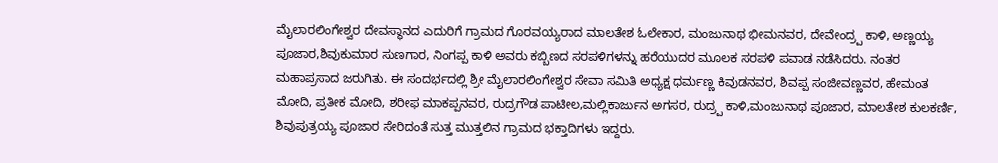ಮೈಲಾರಲಿಂಗೇಶ್ವರ ದೇವಸ್ಥಾನದ ಎದುರಿಗೆ ಗ್ರಾಮದ ಗೊರವಯ್ಯರಾದ ಮಾಲತೇಶ ಓಲೇಕಾರ, ಮಂಜುನಾಥ ಭೀಮನವರ, ದೇವೇಂದ್ರ್ಪ ಕಾಳಿ, ಅಣ್ಣಯ್ಯ ಪೂಜಾರ,ಶಿವುಕುಮಾರ ಸುಣಗಾರ, ನಿಂಗಪ್ಪ ಕಾಳಿ ಅವರು ಕಬ್ಬಿಣದ ಸರಪಳಿಗಳನ್ನು ಹರೆಯುದರ ಮೂಲಕ ಸರಪಳಿ ಪವಾಡ ನಡೆಸಿದರು. ನಂತರ ಮಹಾಪ್ರಸಾದ ಜರುಗಿತು. ಈ ಸಂದರ್ಭದಲ್ಲಿ ಶ್ರೀ ಮೈಲಾರಲಿಂಗೇಶ್ವರ ಸೇವಾ ಸಮಿತಿ ಅಧ್ಯಕ್ಷ ಧರ್ಮಣ್ಣ ಕಿವುಡನವರ, ಶಿವಪ್ಪ ಸಂಜೀವಣ್ಣವರ, ಹೇಮಂತ ಮೋದಿ, ಪ್ರತೀಕ ಮೋದಿ, ಶರೀಫ ಮಾಕಪ್ಪನವರ, ರುದ್ರಗೌಡ ಪಾಟೀಲ,ಮಲ್ಲಿಕಾರ್ಜುನ ಅಗಸರ, ರುದ್ರ್ಪ ಕಾಳಿ,ಮಂಜುನಾಥ ಪೂಜಾರ, ಮಾಲತೇಶ ಕುಲಕರ್ಣಿ, ಶಿವುಪುತ್ರಯ್ಯ ಪೂಜಾರ ಸೇರಿದಂತೆ ಸುತ್ತ ಮುತ್ತಲಿನ ಗ್ರಾಮದ ಭಕ್ತಾದಿಗಳು ಇದ್ದರು.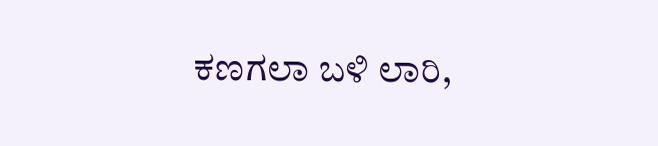ಕಣಗಲಾ ಬಳಿ ಲಾರಿ,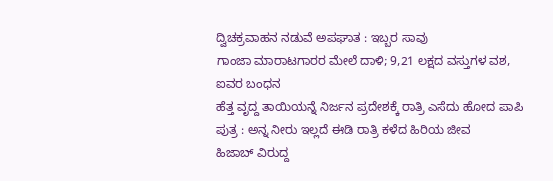ದ್ವಿಚಕ್ರವಾಹನ ನಡುವೆ ಅಪಘಾತ : ಇಬ್ಬರ ಸಾವು
ಗಾಂಜಾ ಮಾರಾಟಗಾರರ ಮೇಲೆ ದಾಳಿ; 9,21 ಲಕ್ಷದ ವಸ್ತುಗಳ ವಶ, ಐವರ ಬಂಧನ
ಹೆತ್ತ ವೃದ್ದ ತಾಯಿಯನ್ನೆ ನಿರ್ಜನ ಪ್ರದೇಶಕ್ಕೆ ರಾತ್ರಿ ಎಸೆದು ಹೋದ ಪಾಪಿ ಪುತ್ರ : ಅನ್ನ ನೀರು ಇಲ್ಲದೆ ಈಡಿ ರಾತ್ರಿ ಕಳೆದ ಹಿರಿಯ ಜೀವ
ಹಿಜಾಬ್ ವಿರುದ್ದ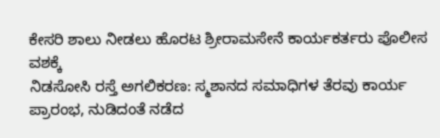ಕೇಸರಿ ಶಾಲು ನೀಡಲು ಹೊರಟ ಶ್ರೀರಾಮಸೇನೆ ಕಾರ್ಯಕರ್ತರು ಪೊಲೀಸ ವಶಕ್ಕೆ
ನಿಡಸೋಸಿ ರಸ್ತೆ ಅಗಲಿಕರಣ: ಸ್ಮಶಾನದ ಸಮಾಧಿಗಳ ತೆರವು ಕಾರ್ಯ ಪ್ರಾರಂಭ, ನುಡಿದಂತೆ ನಡೆದ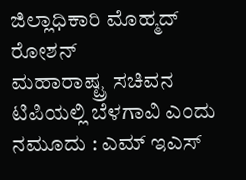ಜಿಲ್ಲಾಧಿಕಾರಿ ಮೊಹ್ಮದ್ ರೋಶನ್
ಮಹಾರಾಷ್ಟ್ರ ಸಚಿವನ ಟಿಪಿಯಲ್ಲಿ ಬೆಳಗಾವಿ ಎಂದು ನಮೂದು : ಎಮ್ ಇಎಸ್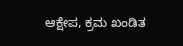ಆಕ್ಷೇಪ, ಕ್ರಮ ಖಂಡಿತ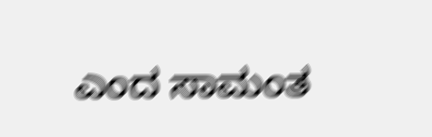ಎಂದ ಸಾಮಂತ